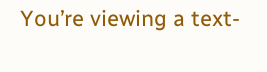You’re viewing a text-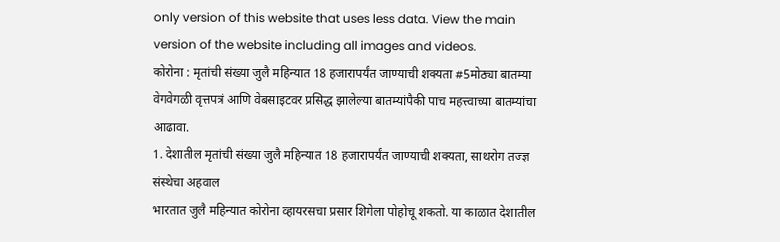only version of this website that uses less data. View the main version of the website including all images and videos.
कोरोना : मृतांची संख्या जुलै महिन्यात 18 हजारापर्यंत जाण्याची शक्यता #5मोठ्या बातम्या
वेगवेगळी वृत्तपत्रं आणि वेबसाइटवर प्रसिद्ध झालेल्या बातम्यांपैकी पाच महत्त्वाच्या बातम्यांचा आढावा.
1. देशातील मृतांची संख्या जुलै महिन्यात 18 हजारापर्यंत जाण्याची शक्यता, साथरोग तज्ज्ञ संस्थेचा अहवाल
भारतात जुलै महिन्यात कोरोना व्हायरसचा प्रसार शिगेला पोहोचू शकतो. या काळात देशातील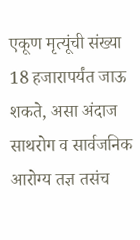एकूण मृत्यूंची संख्या 18 हजारापर्यंत जाऊ शकते, असा अंदाज साथरोग व सार्वजनिक आरोग्य तज्ञ तसंच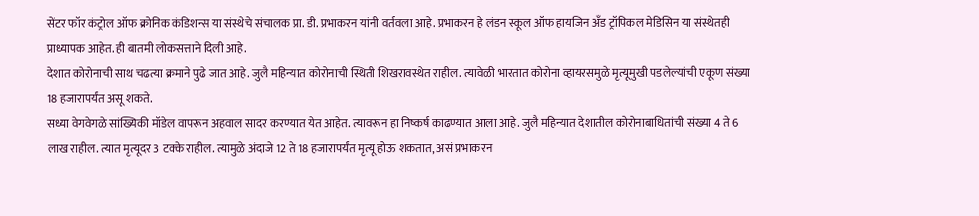सेंटर फॉर कंट्रोल ऑफ क्रोनिक कंडिशन्स या संस्थेचे संचालक प्रा. डी. प्रभाकरन यांनी वर्तवला आहे. प्रभाकरन हे लंडन स्कूल ऑफ हायजिन अँड ट्रॉपिकल मेडिसिन या संस्थेतही प्राध्यापक आहेत. ही बातमी लोकसत्ताने दिली आहे.
देशात कोरोनाची साथ चढत्या क्रमाने पुढे जात आहे. जुलै महिन्यात कोरोनाची स्थिती शिखरावस्थेत राहील. त्यावेळी भारतात कोरोना व्हायरसमुळे मृत्यूमुखी पडलेल्यांची एकूण संख्या 18 हजारापर्यंत असू शकते.
सध्या वेगवेगळे सांख्यिकी मॉडेल वापरून अहवाल सादर करण्यात येत आहेत. त्यावरून हा निष्कर्ष काढण्यात आला आहे. जुलै महिन्यात देशातील कोरोनाबाधितांची संख्या 4 ते 6 लाख राहील. त्यात मृत्यूदर 3 टक्के राहील. त्यामुळे अंदाजे 12 ते 18 हजारापर्यंत मृत्यू होऊ शकतात, असं प्रभाकरन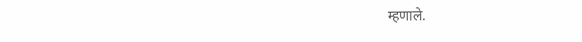म्हणाले.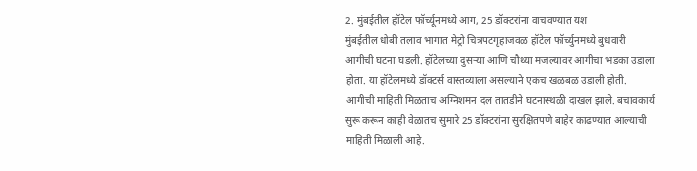2. मुंबईतील हॉटेल फॉर्च्यूनमध्ये आग, 25 डॉक्टरांना वाचवण्यात यश
मुंबईतील धोबी तलाव भागात मेट्रो चित्रपटगृहाजवळ हॉटेल फॉर्च्युनमध्ये बुधवारी आगीची घटना घडली. हॉटेलच्या दुसऱ्या आणि चौथ्या मजल्यावर आगीचा भडका उडाला होता. या हॉटेलमध्ये डॉक्टर्स वास्तव्याला असल्याने एकच खळबळ उडाली होती.
आगीची माहिती मिळताच अग्निशमन दल तातडीने घटनास्थळी दाखल झाले. बचावकार्य सुरू करून काही वेळातच सुमारे 25 डॉक्टरांना सुरक्षितपणे बाहेर काढण्यात आल्याची माहिती मिळाली आहे.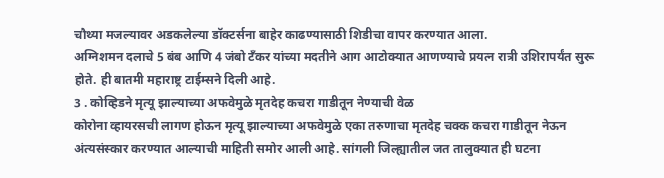चौथ्या मजल्यावर अडकलेल्या डॉक्टर्सना बाहेर काढण्यासाठी शिडीचा वापर करण्यात आला.
अग्निशमन दलाचे 5 बंब आणि 4 जंबो टँकर यांच्या मदतीने आग आटोक्यात आणण्याचे प्रयत्न रात्री उशिरापर्यंत सुरू होते. ही बातमी महाराष्ट्र टाईम्सने दिली आहे.
3 . कोव्हिडने मृत्यू झाल्याच्या अफवेमुळे मृतदेह कचरा गाडीतून नेण्याची वेळ
कोरोना व्हायरसची लागण होऊन मृत्यू झाल्याच्या अफवेमुळे एका तरुणाचा मृतदेह चक्क कचरा गाडीतून नेऊन अंत्यसंस्कार करण्यात आल्याची माहिती समोर आली आहे. सांगली जिल्ह्यातील जत तालुक्यात ही घटना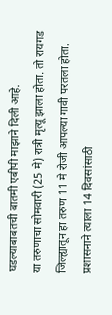घडल्याबाबतची बातमी एबीपी माझाने दिली आहे.
या तरुणाचा सोमवारी (25 मे) रात्री मृत्यू झाला होता. तो रायगड जिल्ह्यातून हा तरुण 11 मे रोजी आपल्या गावी परतला होता.
प्रशासनाने त्याला 14 दिवसांसाठी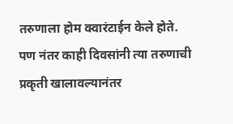तरुणाला होम क्वारंटाईन केले होते.
पण नंतर काही दिवसांनी त्या तरुणाची प्रकृती खालावल्यानंतर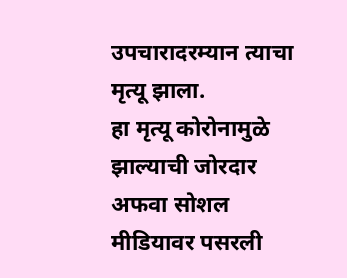उपचारादरम्यान त्याचा मृत्यू झाला.
हा मृत्यू कोरोनामुळे झाल्याची जोरदार अफवा सोशल मीडियावर पसरली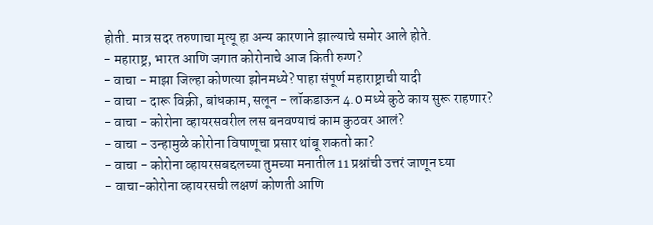होती. मात्र सदर तरुणाचा मृत्यू हा अन्य कारणाने झाल्याचे समोर आले होते.
- महाराष्ट्र, भारत आणि जगात कोरोनाचे आज किती रुग्ण?
- वाचा - माझा जिल्हा कोणत्या झोनमध्ये? पाहा संपूर्ण महाराष्ट्राची यादी
- वाचा - दारू विक्री, बांधकाम, सलून - लॉकडाऊन 4.0 मध्ये कुठे काय सुरू राहणार?
- वाचा - कोरोना व्हायरसवरील लस बनवण्याचं काम कुठवर आलं?
- वाचा - उन्हामुळे कोरोना विषाणूचा प्रसार थांबू शकतो का?
- वाचा - कोरोना व्हायरसबद्दलच्या तुमच्या मनातील 11 प्रश्नांची उत्तरं जाणून घ्या
- वाचा-कोरोना व्हायरसची लक्षणं कोणती आणि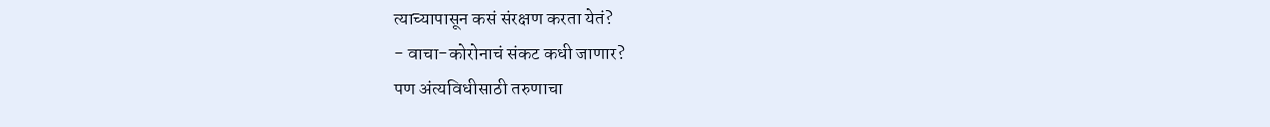त्याच्यापासून कसं संरक्षण करता येतं?
- वाचा-कोरोनाचं संकट कधी जाणार?
पण अंत्यविधीसाठी तरुणाचा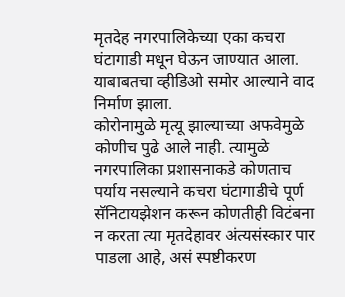मृतदेह नगरपालिकेच्या एका कचरा घंटागाडी मधून घेऊन जाण्यात आला. याबाबतचा व्हीडिओ समोर आल्याने वाद निर्माण झाला.
कोरोनामुळे मृत्यू झाल्याच्या अफवेमुळे कोणीच पुढे आले नाही. त्यामुळे नगरपालिका प्रशासनाकडे कोणताच पर्याय नसल्याने कचरा घंटागाडीचे पूर्ण सॅनिटायझेशन करून कोणतीही विटंबना न करता त्या मृतदेहावर अंत्यसंस्कार पार पाडला आहे, असं स्पष्टीकरण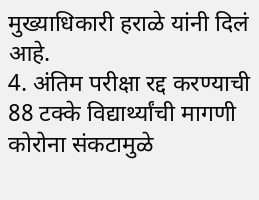मुख्याधिकारी हराळे यांनी दिलं आहे.
4. अंतिम परीक्षा रद्द करण्याची 88 टक्के विद्यार्थ्यांची मागणी
कोरोना संकटामुळे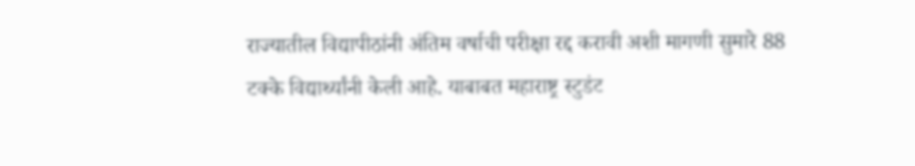राज्यातील विद्यापीठांनी अंतिम वर्षाची परीक्षा रद्द करावी अशी मागणी सुमारे 88 टक्के विद्यार्थ्यांनी केली आहे. याबाबत महाराष्ट्र स्टुडंट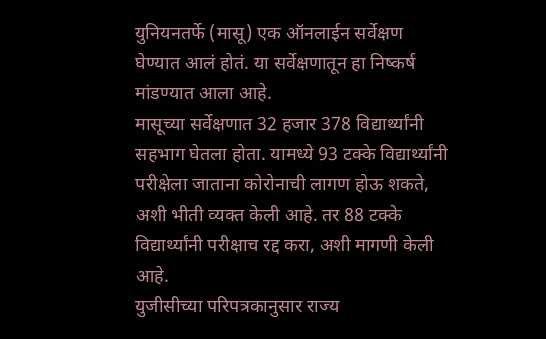युनियनतर्फे (मासू) एक ऑनलाईन सर्वेक्षण घेण्यात आलं होतं. या सर्वेक्षणातून हा निष्कर्ष मांडण्यात आला आहे.
मासूच्या सर्वेक्षणात 32 हजार 378 विद्यार्थ्यांनी सहभाग घेतला होता. यामध्ये 93 टक्के विद्यार्थ्यांनी परीक्षेला जाताना कोरोनाची लागण होऊ शकते, अशी भीती व्यक्त केली आहे. तर 88 टक्के विद्यार्थ्यांनी परीक्षाच रद्द करा, अशी मागणी केली आहे.
युजीसीच्या परिपत्रकानुसार राज्य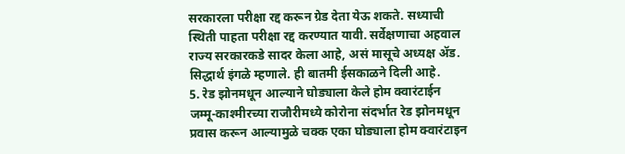सरकारला परीक्षा रद्द करून ग्रेड देता येऊ शकते. सध्याची स्थिती पाहता परीक्षा रद्द करण्यात यावी. सर्वेक्षणाचा अहवाल राज्य सरकारकडे सादर केला आहे, असं मासूचे अध्यक्ष ॲड. सिद्धार्थ इंगळे म्हणाले. ही बातमी ईसकाळने दिली आहे.
5. रेड झोनमधून आल्याने घोड्याला केले होम क्वारंटाईन
जम्मू-काश्मीरच्या राजौरीमध्ये कोरोना संदर्भात रेड झोनमधून प्रवास करून आल्यामुळे चक्क एका घोड्याला होम क्वारंटाइन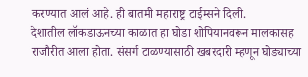करण्यात आलं आहे. ही बातमी महाराष्ट्र टाईम्सने दिली.
देशातील लॉकडाऊनच्या काळात हा घोडा शोपियानवरून मालकासह राजौरीत आला होता. संसर्ग टाळण्यासाठी खबरदारी म्हणून घोड्याच्या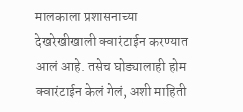मालकाला प्रशासनाच्या देखरेखीखाली क्वारंटाईन करण्यात आलं आहे. तसेच घोड्यालाही होम क्वारंटाईन केलं गेलं, अशी माहिती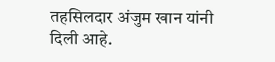तहसिलदार अंजुम खान यांनी दिली आहे.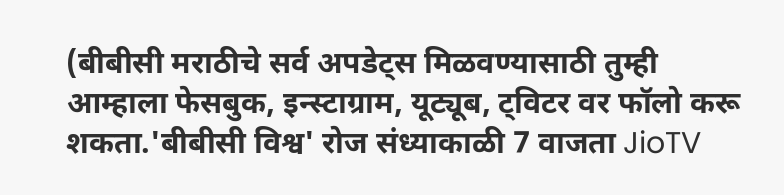(बीबीसी मराठीचे सर्व अपडेट्स मिळवण्यासाठी तुम्ही आम्हाला फेसबुक, इन्स्टाग्राम, यूट्यूब, ट्विटर वर फॉलो करू शकता.'बीबीसी विश्व' रोज संध्याकाळी 7 वाजता JioTV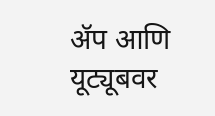ॲप आणि यूट्यूबवर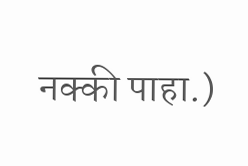नक्की पाहा.)